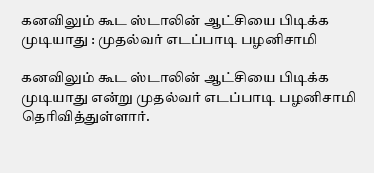கனவிலும் கூட ஸ்டாலின் ஆட்சியை பிடிக்க முடியாது : முதல்வர் எடப்பாடி பழனிசாமி

கனவிலும் கூட ஸ்டாலின் ஆட்சியை பிடிக்க முடியாது என்று முதல்வர் எடப்பாடி பழனிசாமி தெரிவித்துள்ளார்.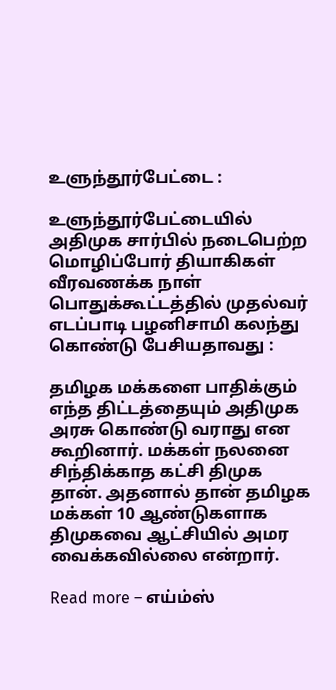உளுந்தூர்பேட்டை :

உளுந்தூர்பேட்டையில் அதிமுக சார்பில் நடைபெற்ற மொழிப்போர் தியாகிகள் வீரவணக்க நாள் பொதுக்கூட்டத்தில் முதல்வர் எடப்பாடி பழனிசாமி கலந்து கொண்டு பேசியதாவது :

தமிழக மக்களை பாதிக்கும் எந்த திட்டத்தையும் அதிமுக அரசு கொண்டு வராது என கூறினார். மக்கள் நலனை சிந்திக்காத கட்சி திமுக தான். அதனால் தான் தமிழக மக்கள் 10 ஆண்டுகளாக திமுகவை ஆட்சியில் அமர வைக்கவில்லை என்றார்.

Read more – எய்ம்ஸ்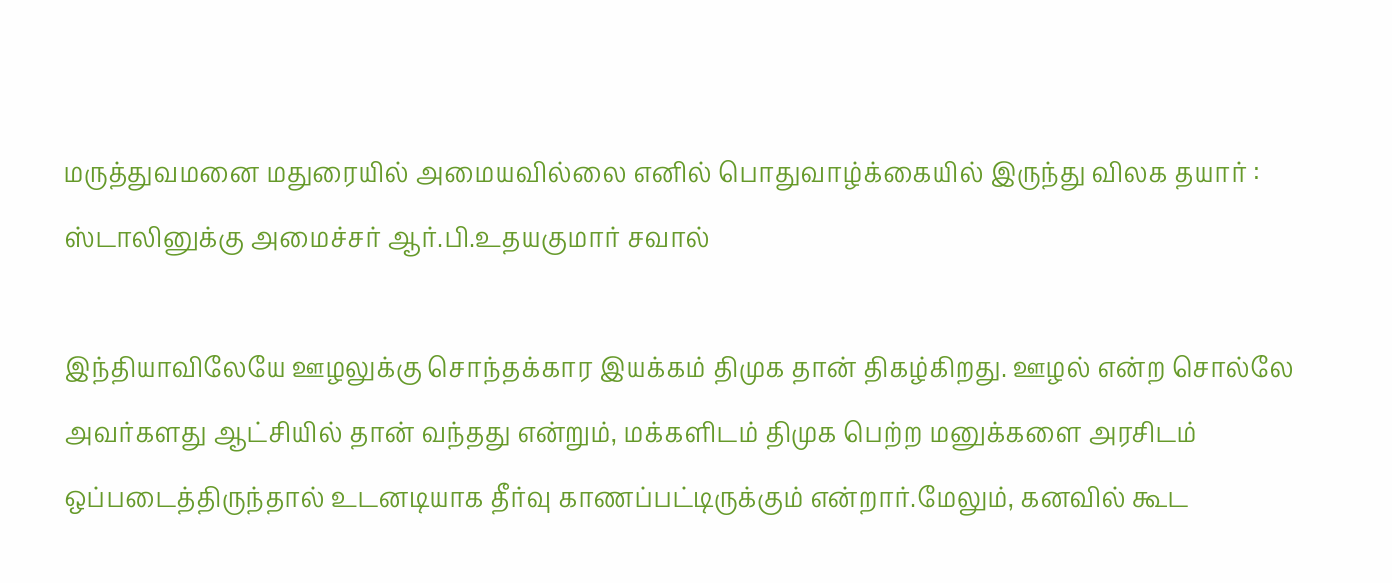மருத்துவமனை மதுரையில் அமையவில்லை எனில் பொதுவாழ்க்கையில் இருந்து விலக தயார் : ஸ்டாலினுக்கு அமைச்சர் ஆர்.பி.உதயகுமார் சவால்

இந்தியாவிலேயே ஊழலுக்கு சொந்தக்கார இயக்கம் திமுக தான் திகழ்கிறது. ஊழல் என்ற சொல்லே அவர்களது ஆட்சியில் தான் வந்தது என்றும், மக்களிடம் திமுக பெற்ற மனுக்களை அரசிடம் ஒப்படைத்திருந்தால் உடனடியாக தீர்வு காணப்பட்டிருக்கும் என்றார்.மேலும், கனவில் கூட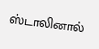ஸ்டாலினால்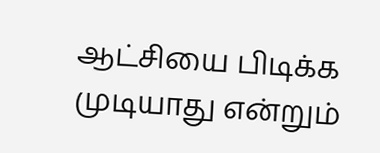ஆட்சியை பிடிக்க முடியாது என்றும்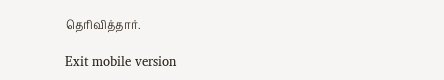தெரிவித்தார்.

Exit mobile version